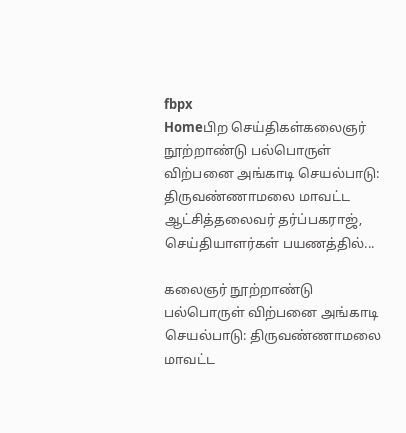fbpx
Homeபிற செய்திகள்கலைஞர் நூற்றாண்டு பல்பொருள் விற்பனை அங்காடி செயல்பாடு: திருவண்ணாமலை மாவட்ட ஆட்சித்தலைவர் தர்ப்பகராஜ், செய்தியாளர்கள் பயணத்தில்...

கலைஞர் நூற்றாண்டு பல்பொருள் விற்பனை அங்காடி செயல்பாடு: திருவண்ணாமலை மாவட்ட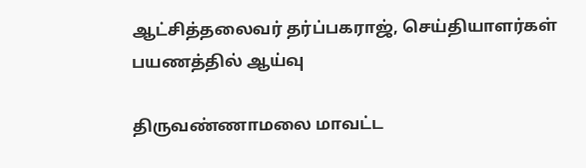ஆட்சித்தலைவர் தர்ப்பகராஜ், செய்தியாளர்கள் பயணத்தில் ஆய்வு

திருவண்ணாமலை மாவட்ட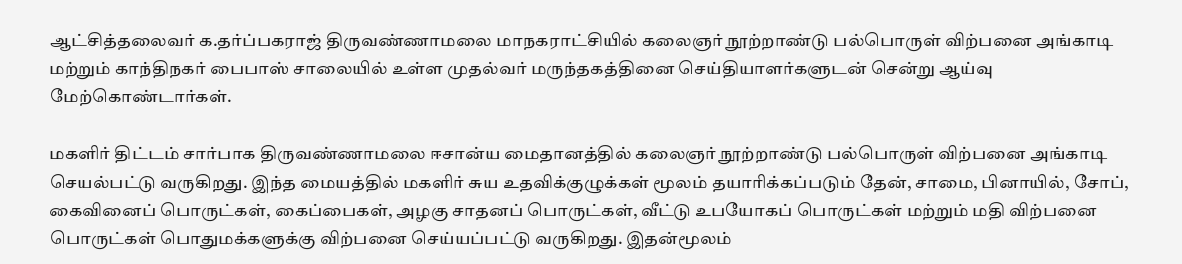ஆட்சித்தலைவர் க.தர்ப்பகராஜ் திருவண்ணாமலை மாநகராட்சியில் கலைஞர் நூற்றாண்டு பல்பொருள் விற்பனை அங்காடி மற்றும் காந்திநகர் பைபாஸ் சாலையில் உள்ள முதல்வர் மருந்தகத்தினை செய்தியாளர்களுடன் சென்று ஆய்வு மேற்கொண்டார்கள்.

மகளிர் திட்டம் சார்பாக திருவண்ணாமலை ஈசான்ய மைதானத்தில் கலைஞர் நூற்றாண்டு பல்பொருள் விற்பனை அங்காடி செயல்பட்டு வருகிறது. இந்த மையத்தில் மகளிர் சுய உதவிக்குழுக்கள் மூலம் தயாரிக்கப்படும் தேன், சாமை, பினாயில், சோப், கைவினைப் பொருட்கள், கைப்பைகள், அழகு சாதனப் பொருட்கள், வீட்டு உபயோகப் பொருட்கள் மற்றும் மதி விற்பனை பொருட்கள் பொதுமக்களுக்கு விற்பனை செய்யப்பட்டு வருகிறது. இதன்மூலம்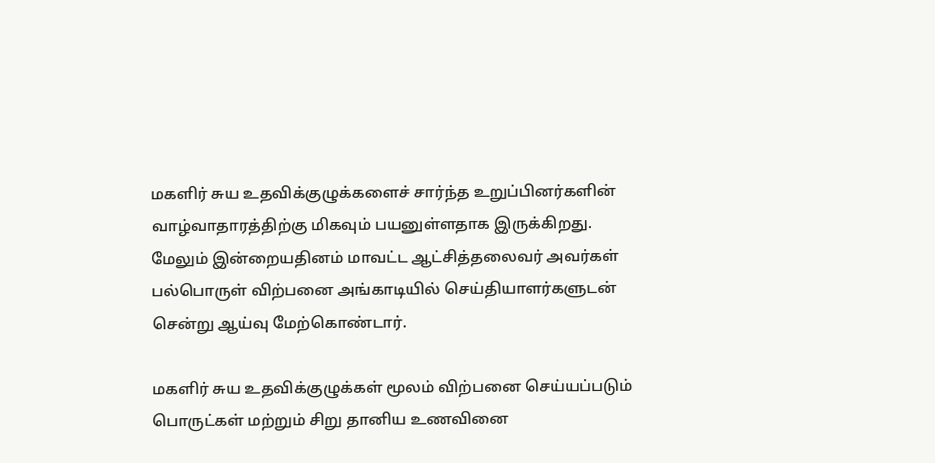மகளிர் சுய உதவிக்குழுக்களைச் சார்ந்த உறுப்பினர்களின் வாழ்வாதாரத்திற்கு மிகவும் பயனுள்ளதாக இருக்கிறது. மேலும் இன்றையதினம் மாவட்ட ஆட்சித்தலைவர் அவர்கள் பல்பொருள் விற்பனை அங்காடியில் செய்தியாளர்களுடன் சென்று ஆய்வு மேற்கொண்டார்.

மகளிர் சுய உதவிக்குழுக்கள் மூலம் விற்பனை செய்யப்படும் பொருட்கள் மற்றும் சிறு தானிய உணவினை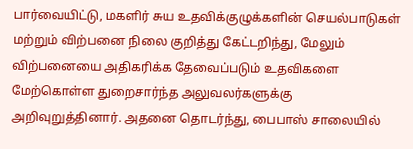பார்வையிட்டு, மகளிர் சுய உதவிக்குழுக்களின் செயல்பாடுகள் மற்றும் விற்பனை நிலை குறித்து கேட்டறிந்து, மேலும் விற்பனையை அதிகரிக்க தேவைப்படும் உதவிகளை மேற்கொள்ள துறைசார்ந்த அலுவலர்களுக்கு அறிவுறுத்தினார். அதனை தொடர்ந்து, பைபாஸ் சாலையில்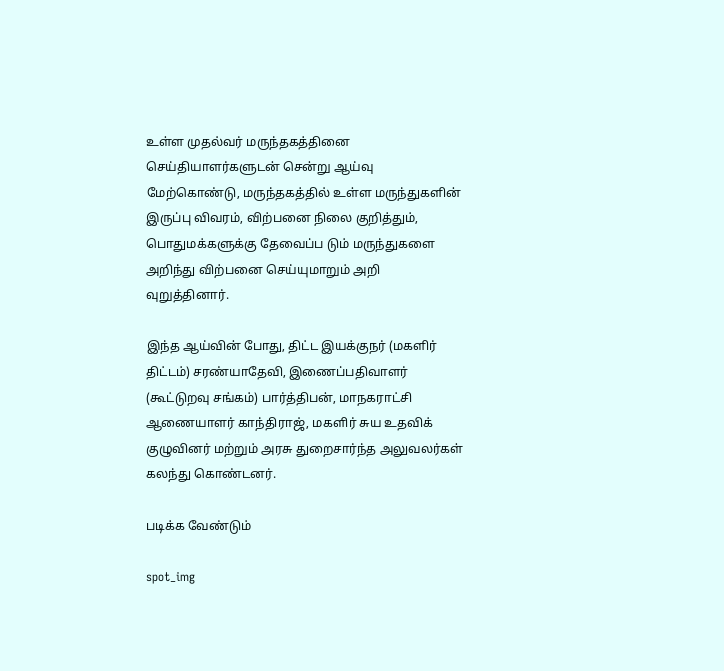உள்ள முதல்வர் மருந்தகத்தினை செய்தியாளர்களுடன் சென்று ஆய்வு மேற்கொண்டு, மருந்தகத்தில் உள்ள மருந்துகளின் இருப்பு விவரம், விற்பனை நிலை குறித்தும், பொதுமக்களுக்கு தேவைப்ப டும் மருந்துகளை அறிந்து விற்பனை செய்யுமாறும் அறி வுறுத்தினார்.

இந்த ஆய்வின் போது, திட்ட இயக்குநர் (மகளிர் திட்டம்) சரண்யாதேவி, இணைப்பதிவாளர் (கூட்டுறவு சங்கம்) பார்த்திபன், மாநகராட்சி ஆணையாளர் காந்திராஜ், மகளிர் சுய உதவிக் குழுவினர் மற்றும் அரசு துறைசார்ந்த அலுவலர்கள் கலந்து கொண்டனர்.

படிக்க வேண்டும்

spot_img